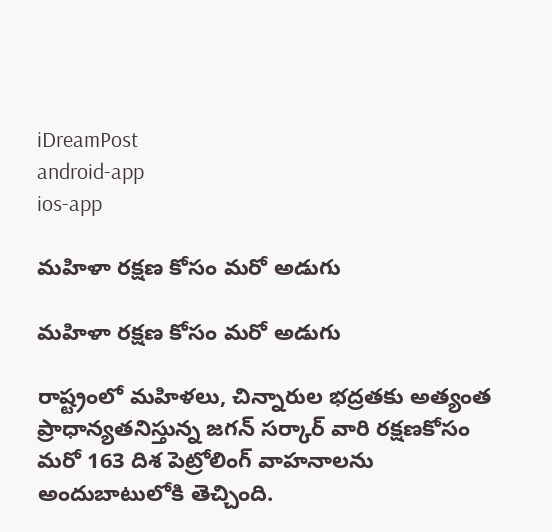iDreamPost
android-app
ios-app

మహిళా రక్షణ కోసం మరో అడుగు

మహిళా రక్షణ కోసం మరో అడుగు

రాష్ట్రంలో మహిళలు, చిన్నారుల భద్రతకు అత్యంత ప్రాధాన్యతనిస్తున్న జగన్ సర్కార్ వారి రక్షణకోసం మరో 163 దిశ పెట్రోలింగ్‌ వాహనాలను అందుబాటులోకి తెచ్చింది.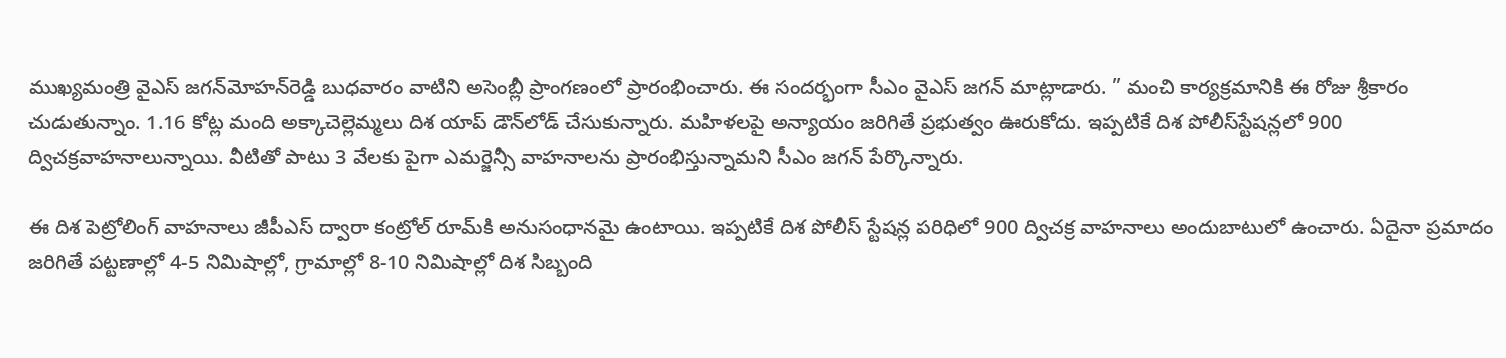ముఖ్యమంత్రి వైఎస్‌ జగన్‌మోహన్‌రెడ్డి బుధవారం వాటిని అసెంబ్లీ ప్రాంగణంలో ప్రారంభించారు. ఈ సందర్భంగా సీఎం వైఎస్‌ జగన్‌ మాట్లాడారు. ” మంచి కార్యక్రమానికి ఈ రోజు శ్రీకారం చుడుతున్నాం. 1.16 కోట్ల మంది అక్కాచెల్లెమ్మలు దిశ యాప్‌ డౌన్‌లోడ్‌ చేసుకున్నారు. మహిళలపై అన్యాయం జరిగితే ప్రభుత్వం ఊరుకోదు. ఇప్పటికే దిశ పోలీస్‌స్టేషన్లలో 900 ద్విచక్రవాహనాలున్నాయి. వీటితో పాటు 3 వేలకు పైగా ఎమర్జెన్సీ వాహనాలను ప్రారంభిస్తున్నామని సీఎం జగన్‌ పేర్కొన్నారు.

ఈ దిశ పెట్రోలింగ్‌ వాహనాలు జీపీఎస్‌ ద్వారా కంట్రోల్‌ రూమ్‌కి అనుసంధానమై ఉంటాయి. ఇప్పటికే దిశ పోలీస్‌ స్టేషన్ల పరిధిలో 900 ద్విచక్ర వాహనాలు అందుబాటులో ఉంచారు. ఏదైనా ప్రమాదం జరిగితే పట్టణాల్లో 4-5 నిమిషాల్లో, గ్రామాల్లో 8-10 నిమిషాల్లో దిశ సిబ్బంది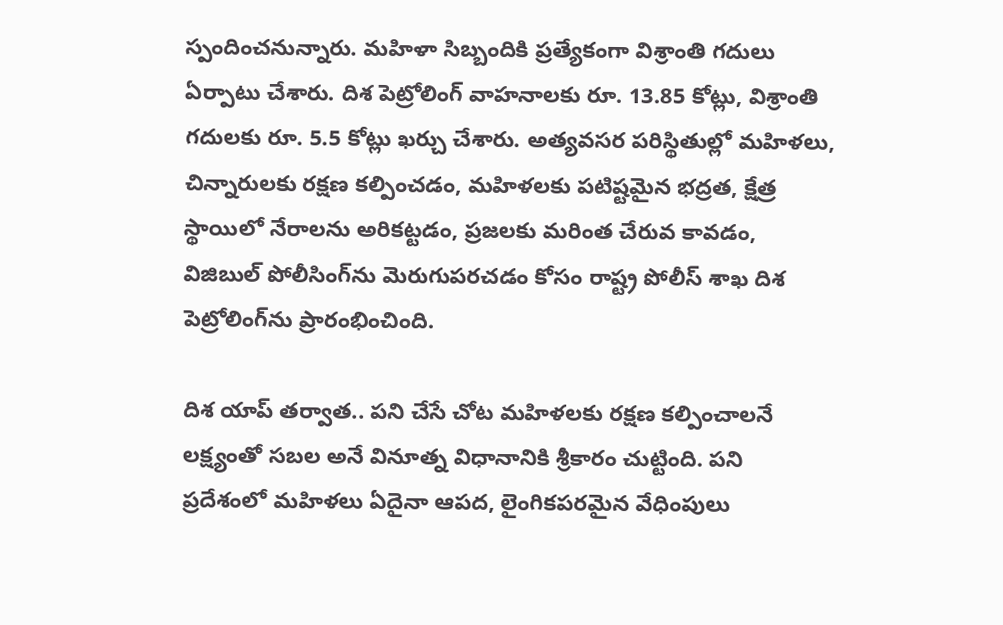స్పందించనున్నారు. మహిళా సిబ్బందికి ప్రత్యేకంగా విశ్రాంతి గదులు ఏర్పాటు చేశారు. దిశ పెట్రోలింగ్‌ వాహనాలకు రూ. 13.85 కోట్లు, విశ్రాంతి గదులకు రూ. 5.5 కోట్లు ఖర్చు చేశారు. అత్యవసర పరిస్థితుల్లో మహిళలు, చిన్నారులకు రక్షణ కల్పించడం, మహిళలకు పటిష్టమైన భద్రత, క్షేత్ర స్థాయిలో నేరాలను అరికట్టడం, ప్రజలకు మరింత చేరువ కావడం, విజిబుల్‌ పోలీసింగ్‌ను మెరుగుపరచడం కోసం రాష్ట్ర పోలీస్‌ శాఖ దిశ పెట్రోలింగ్‌ను ప్రారంభించింది.

దిశ యాప్‌ తర్వాత.. పని చేసే చోట మహిళలకు రక్షణ కల్పించాలనే లక్ష్యంతో సబల అనే వినూత్న విధానానికి శ్రీకారం చుట్టింది. పని ప్రదేశంలో మహిళలు ఏదైనా ఆపద, లైంగికపరమైన వేధింపులు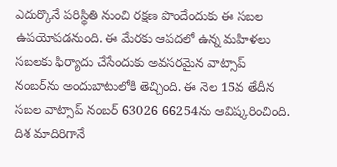ఎదుర్కొనే పరిస్థితి నుంచి రక్షణ పొందేందుకు ఈ సబల ఉపయోపడనుంది. ఈ మేరకు ఆపదలో ఉన్న మహిళలు సబలకు ఫిర్యాదు చేసేందుకు అవసరమైన వాట్సాప్‌ నంబర్‌ను అందుబాటులోకి తెచ్చింది. ఈ నెల 15వ తేదీన సబల వాట్సాప్‌ నంబర్‌ 63026 66254ను ఆవిష్కరించింది. దిశ మాదిరిగానే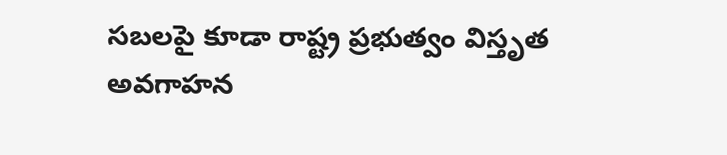సబలపై కూడా రాష్ట్ర ప్రభుత్వం విస్తృత అవగాహన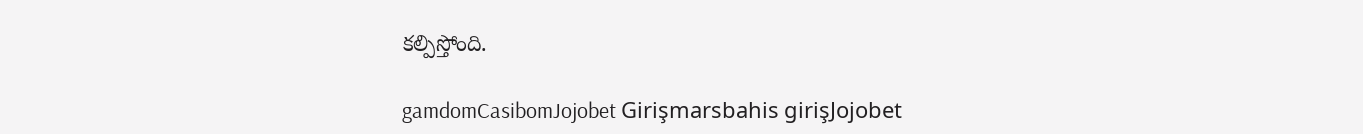కల్పిస్తోంది.

gamdomCasibomJojobet Girişmarsbahis girişJojobet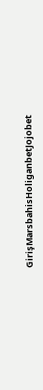GirişMarsbahisHoliganbetJojobet